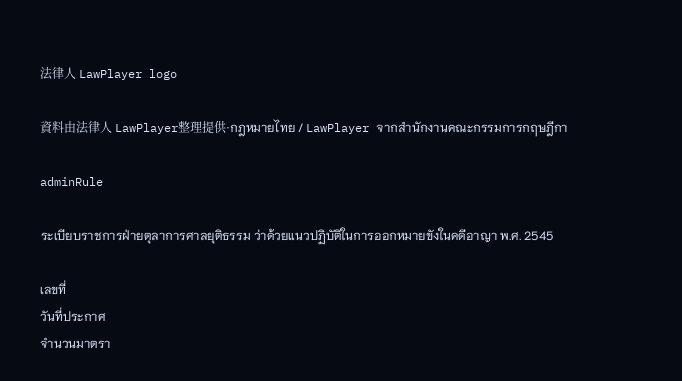法律人 LawPlayer logo

資料由法律人 LawPlayer整理提供·กฎหมายไทย / LawPlayer จากสำนักงานคณะกรรมการกฤษฎีกา

adminRule

ระเบียบราชการฝ่ายตุลาการศาลยุติธรรม ว่าด้วยแนวปฏิบัติในการออกหมายขังในคดีอาญา พ.ศ. 2545

เลขที่
วันที่ประกาศ
จำนวนมาตรา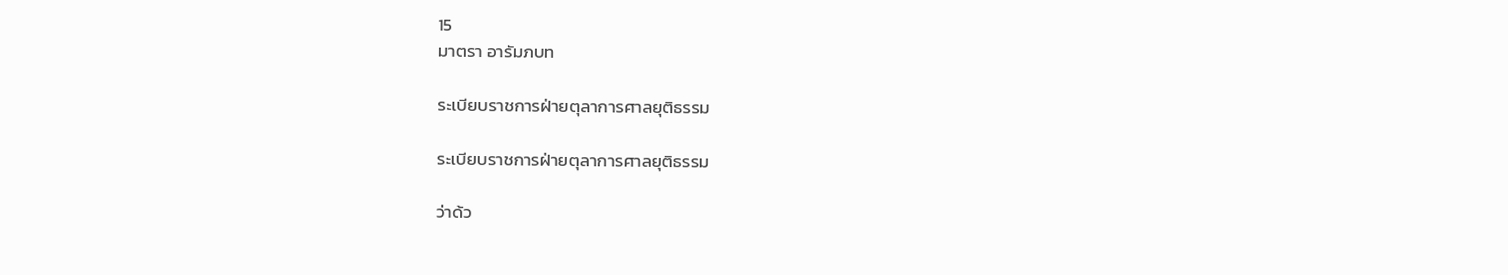15
มาตรา อารัมภบท

ระเบียบราชการฝ่ายตุลาการศาลยุติธรรม

ระเบียบราชการฝ่ายตุลาการศาลยุติธรรม

ว่าด้ว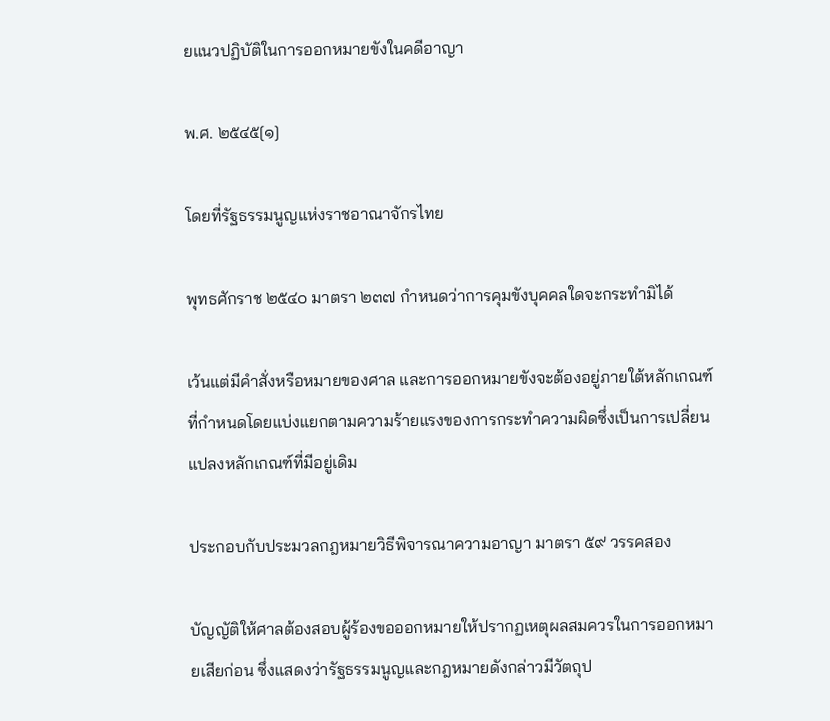ยแนวปฏิบัติในการออกหมายขังในคดีอาญา

พ.ศ. ๒๕๔๕[๑]

โดยที่รัฐธรรมนูญแห่งราชอาณาจักรไทย

พุทธศักราช ๒๕๔๐ มาตรา ๒๓๗ กำหนดว่าการคุมขังบุคคลใดจะกระทำมิได้

เว้นแต่มีคำสั่งหรือหมายของศาล และการออกหมายขังจะต้องอยู่ภายใต้หลักเกณฑ์ที่กำหนดโดยแบ่งแยกตามความร้ายแรงของการกระทำความผิดซึ่งเป็นการเปลี่ยนแปลงหลักเกณฑ์ที่มีอยู่เดิม

ประกอบกับประมวลกฎหมายวิธีพิจารณาความอาญา มาตรา ๕๙ วรรคสอง

บัญญัติให้ศาลต้องสอบผู้ร้องขอออกหมายให้ปรากฏเหตุผลสมควรในการออกหมายเสียก่อน ซึ่งแสดงว่ารัฐธรรมนูญและกฎหมายดังกล่าวมีวัตถุป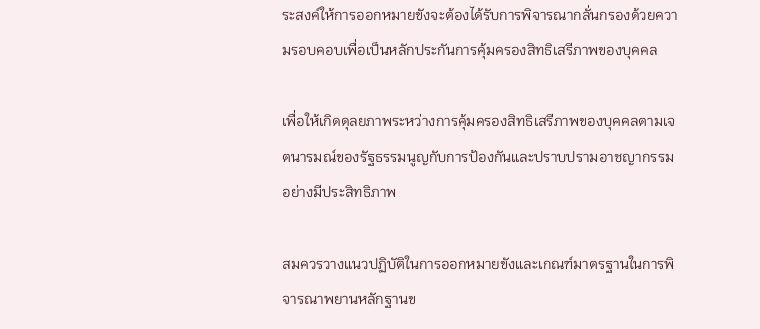ระสงค์ให้การออกหมายขังจะต้องได้รับการพิจารณากลั่นกรองด้วยความรอบคอบเพื่อเป็นหลักประกันการคุ้มครองสิทธิเสรีภาพของบุคคล

เพื่อให้เกิดดุลยภาพระหว่างการคุ้มครองสิทธิเสรีภาพของบุคคลตามเจตนารมณ์ของรัฐธรรมนูญกับการป้องกันและปราบปรามอาชญากรรมอย่างมีประสิทธิภาพ

สมควรวางแนวปฏิบัติในการออกหมายขังและเกณฑ์มาตรฐานในการพิจารณาพยานหลักฐานข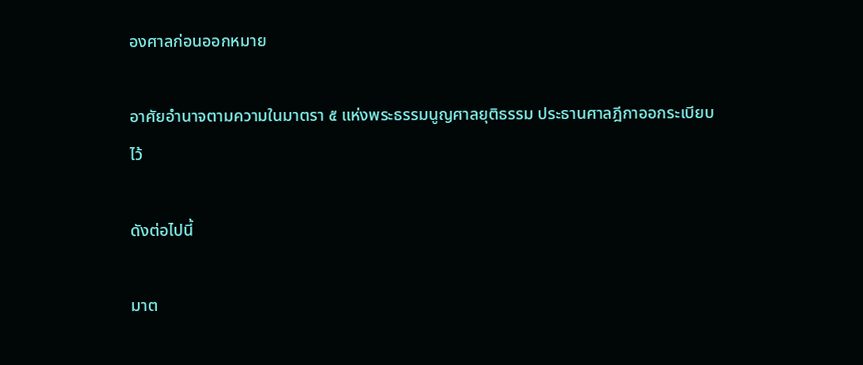องศาลก่อนออกหมาย

อาศัยอำนาจตามความในมาตรา ๕ แห่งพระธรรมนูญศาลยุติธรรม ประธานศาลฎีกาออกระเบียบไว้

ดังต่อไปนี้

มาต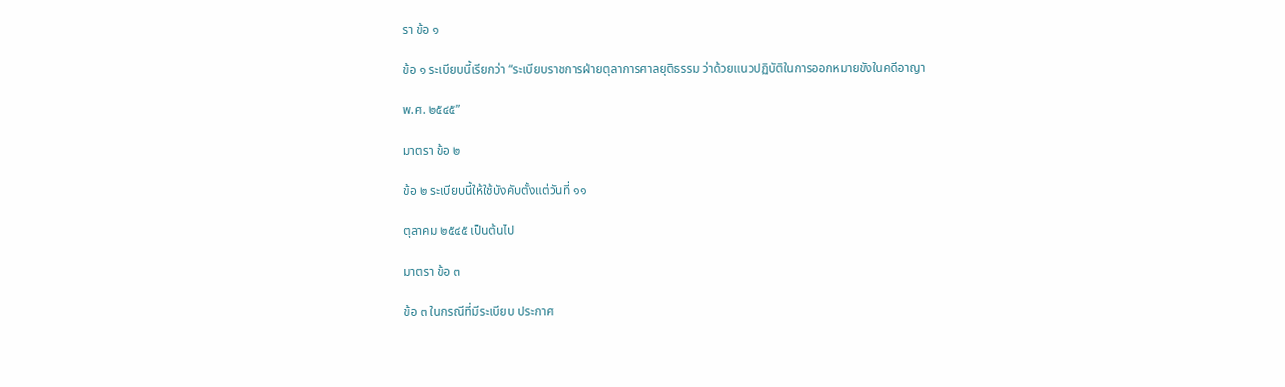รา ข้อ ๑

ข้อ ๑ ระเบียบนี้เรียกว่า “ระเบียบราชการฝ่ายตุลาการศาลยุติธรรม ว่าด้วยแนวปฏิบัติในการออกหมายขังในคดีอาญา

พ.ศ. ๒๕๔๕”

มาตรา ข้อ ๒

ข้อ ๒ ระเบียบนี้ให้ใช้บังคับตั้งแต่วันที่ ๑๑

ตุลาคม ๒๕๔๕ เป็นต้นไป

มาตรา ข้อ ๓

ข้อ ๓ ในกรณีที่มีระเบียบ ประกาศ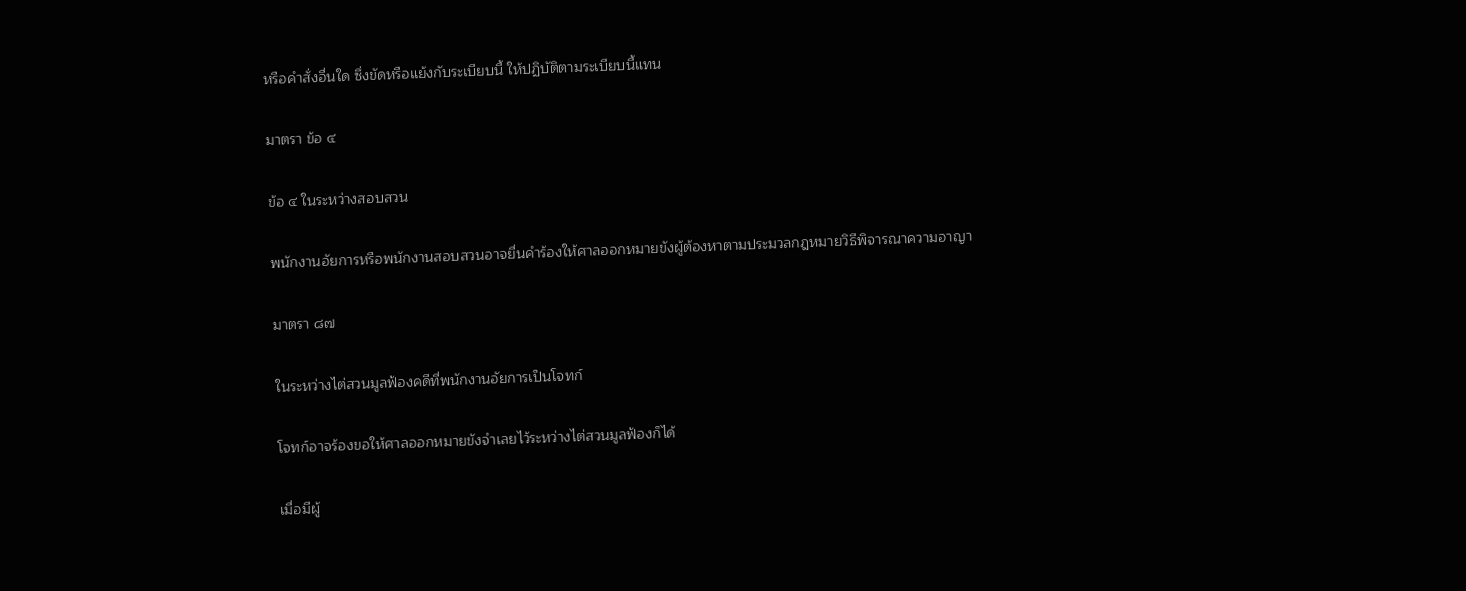หรือคำสั่งอื่นใด ซึ่งขัดหรือแย้งกับระเบียบนี้ ให้ปฏิบัติตามระเบียบนี้แทน

มาตรา ข้อ ๔

ข้อ ๔ ในระหว่างสอบสวน

พนักงานอัยการหรือพนักงานสอบสวนอาจยื่นคำร้องให้ศาลออกหมายขังผู้ต้องหาตามประมวลกฎหมายวิธีพิจารณาความอาญา

มาตรา ๘๗

ในระหว่างไต่สวนมูลฟ้องคดีที่พนักงานอัยการเป็นโจทก์

โจทก์อาจร้องขอให้ศาลออกหมายขังจำเลยไว้ระหว่างไต่สวนมูลฟ้องก็ได้

เมื่อมีผู้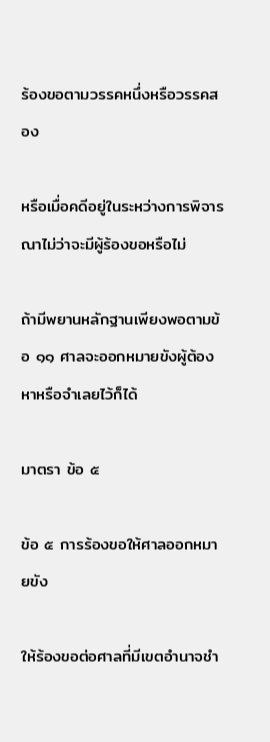ร้องขอตามวรรคหนึ่งหรือวรรคสอง

หรือเมื่อคดีอยู่ในระหว่างการพิจารณาไม่ว่าจะมีผู้ร้องขอหรือไม่

ถ้ามีพยานหลักฐานเพียงพอตามข้อ ๑๑ ศาลจะออกหมายขังผู้ต้องหาหรือจำเลยไว้ก็ได้

มาตรา ข้อ ๕

ข้อ ๕ การร้องขอให้ศาลออกหมายขัง

ให้ร้องขอต่อศาลที่มีเขตอำนาจชำ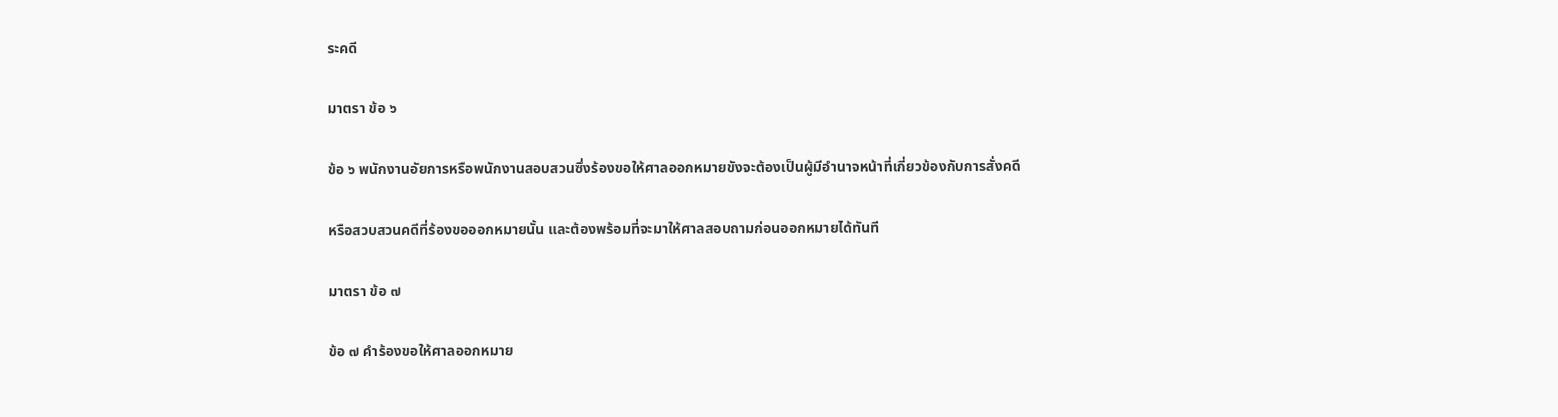ระคดี

มาตรา ข้อ ๖

ข้อ ๖ พนักงานอัยการหรือพนักงานสอบสวนซึ่งร้องขอให้ศาลออกหมายขังจะต้องเป็นผู้มีอำนาจหน้าที่เกี่ยวข้องกับการสั่งคดี

หรือสวบสวนคดีที่ร้องขอออกหมายนั้น และต้องพร้อมที่จะมาให้ศาลสอบถามก่อนออกหมายได้ทันที

มาตรา ข้อ ๗

ข้อ ๗ คำร้องขอให้ศาลออกหมาย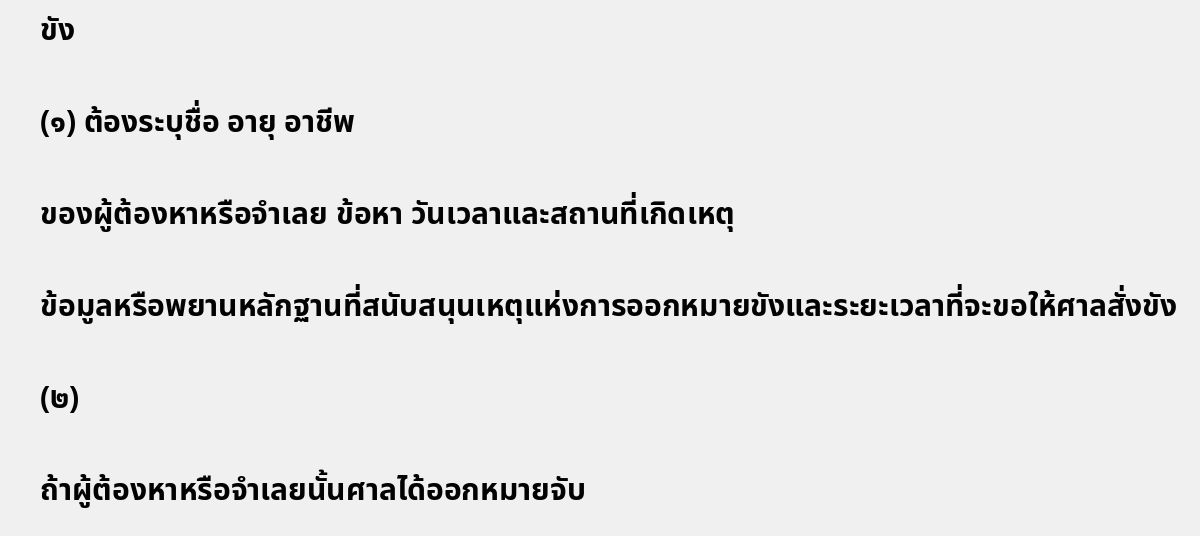ขัง

(๑) ต้องระบุชื่อ อายุ อาชีพ

ของผู้ต้องหาหรือจำเลย ข้อหา วันเวลาและสถานที่เกิดเหตุ

ข้อมูลหรือพยานหลักฐานที่สนับสนุนเหตุแห่งการออกหมายขังและระยะเวลาที่จะขอให้ศาลสั่งขัง

(๒)

ถ้าผู้ต้องหาหรือจำเลยนั้นศาลได้ออกหมายจับ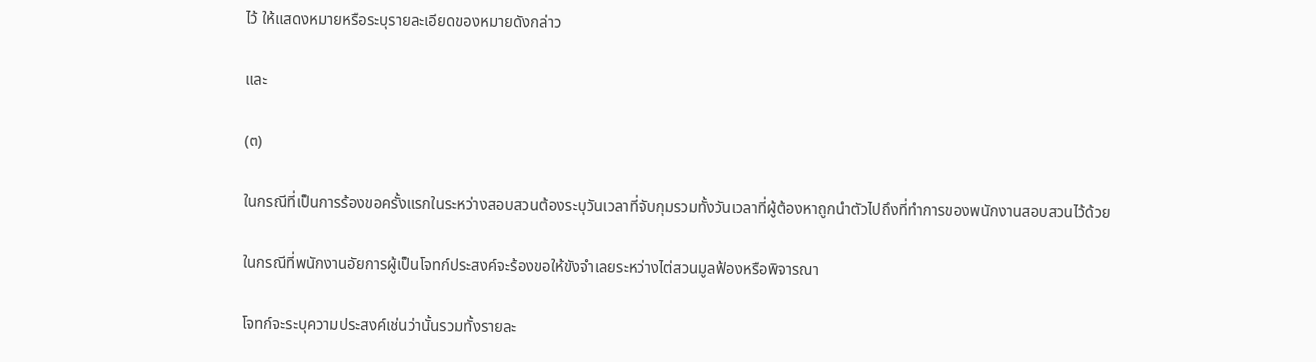ไว้ ให้แสดงหมายหรือระบุรายละเอียดของหมายดังกล่าว

และ

(๓)

ในกรณีที่เป็นการร้องขอครั้งแรกในระหว่างสอบสวนต้องระบุวันเวลาที่จับกุมรวมทั้งวันเวลาที่ผู้ต้องหาถูกนำตัวไปถึงที่ทำการของพนักงานสอบสวนไว้ด้วย

ในกรณีที่พนักงานอัยการผู้เป็นโจทก์ประสงค์จะร้องขอให้ขังจำเลยระหว่างไต่สวนมูลฟ้องหรือพิจารณา

โจทก์จะระบุความประสงค์เช่นว่านั้นรวมทั้งรายละ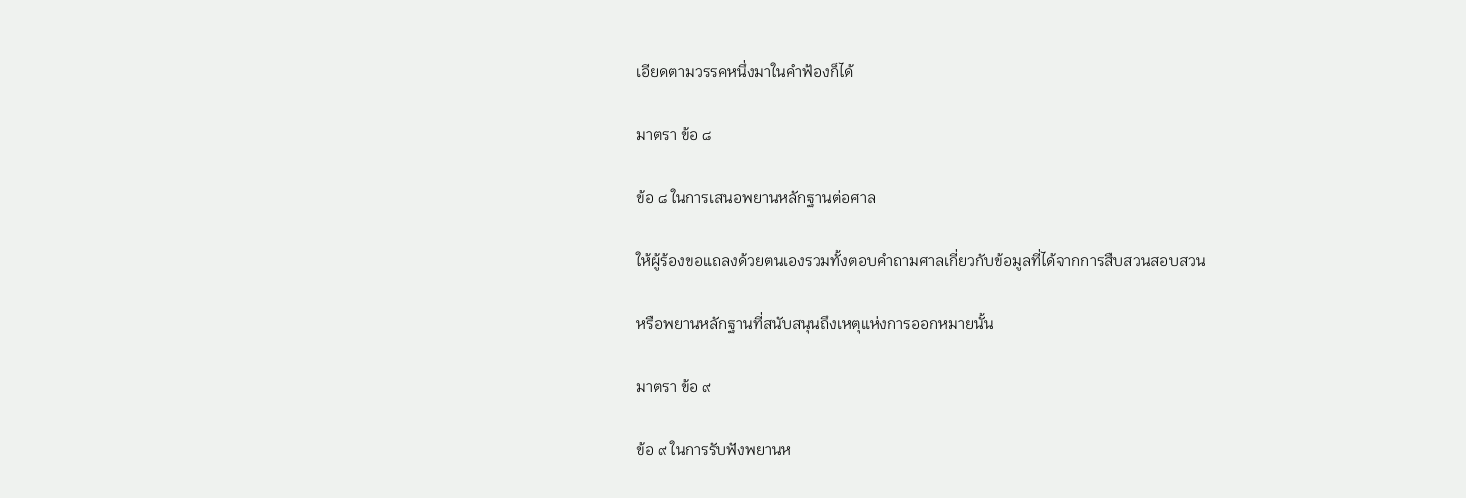เอียดตามวรรคหนึ่งมาในคำฟ้องก็ได้

มาตรา ข้อ ๘

ข้อ ๘ ในการเสนอพยานหลักฐานต่อศาล

ให้ผู้ร้องขอแถลงด้วยตนเองรวมทั้งตอบคำถามศาลเกี่ยวกับข้อมูลที่ได้จากการสืบสวนสอบสวน

หรือพยานหลักฐานที่สนับสนุนถึงเหตุแห่งการออกหมายนั้น

มาตรา ข้อ ๙

ข้อ ๙ ในการรับฟังพยานห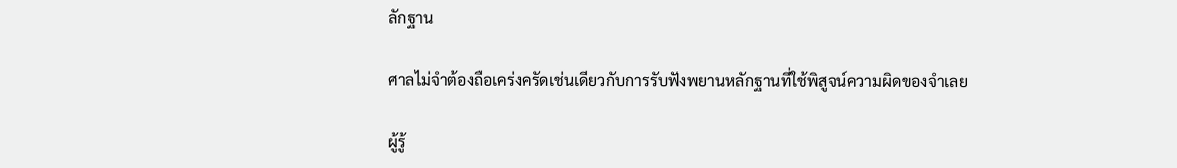ลักฐาน

ศาลไม่จำต้องถือเคร่งครัดเช่นเดียวกับการรับฟังพยานหลักฐานที่ใช้พิสูจน์ความผิดของจำเลย

ผู้รู้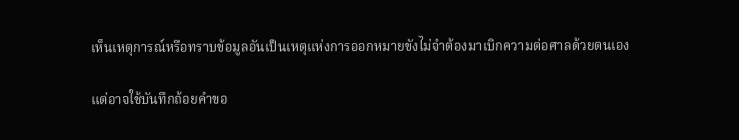เห็นเหตุการณ์หรือทราบข้อมูลอันเป็นเหตุแห่งการออกหมายขังไม่จำต้องมาเบิกความต่อศาลด้วยตนเอง

แต่อาจใช้บันทึกถ้อยคำขอ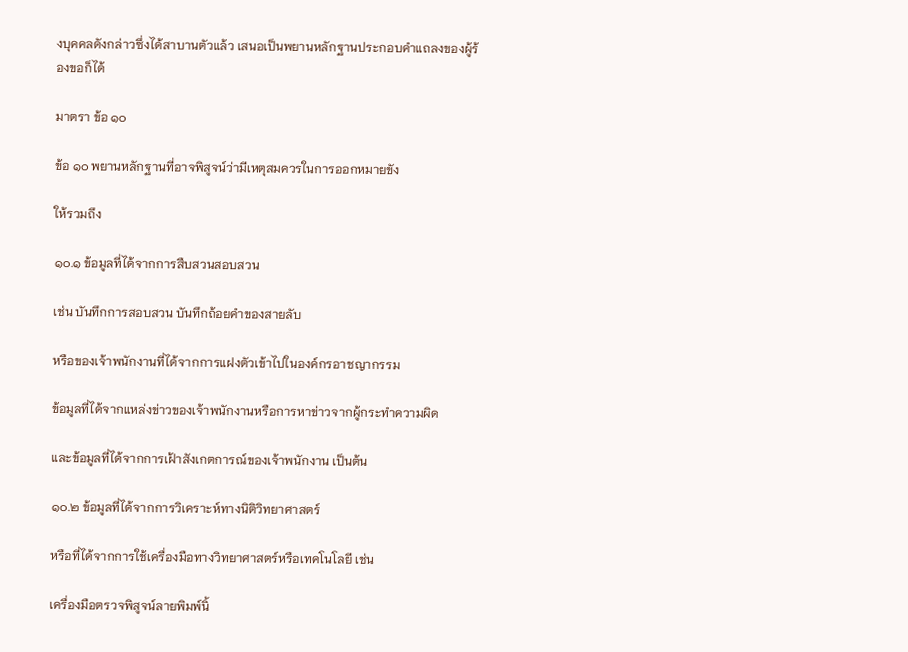งบุคคลดังกล่าวซึ่งได้สาบานตัวแล้ว เสนอเป็นพยานหลักฐานประกอบคำแถลงของผู้ร้องขอก็ได้

มาตรา ข้อ ๑๐

ข้อ ๑๐ พยานหลักฐานที่อาจพิสูจน์ว่ามีเหตุสมควรในการออกหมายขัง

ให้รวมถึง

๑๐.๑ ข้อมูลที่ได้จากการสืบสวนสอบสวน

เช่น บันทึกการสอบสวน บันทึกถ้อยคำของสายลับ

หรือของเจ้าพนักงานที่ได้จากการแฝงตัวเข้าไปในองค์กรอาชญากรรม

ข้อมูลที่ได้จากแหล่งข่าวของเจ้าพนักงานหรือการหาข่าวจากผู้กระทำความผิด

และข้อมูลที่ได้จากการเฝ้าสังเกตการณ์ของเจ้าพนักงาน เป็นต้น

๑๐.๒ ข้อมูลที่ได้จากการวิเคราะห์ทางนิติวิทยาศาสตร์

หรือที่ได้จากการใช้เครื่องมือทางวิทยาศาสตร์หรือเทคโนโลยี เช่น

เครื่องมือตรวจพิสูจน์ลายพิมพ์นิ้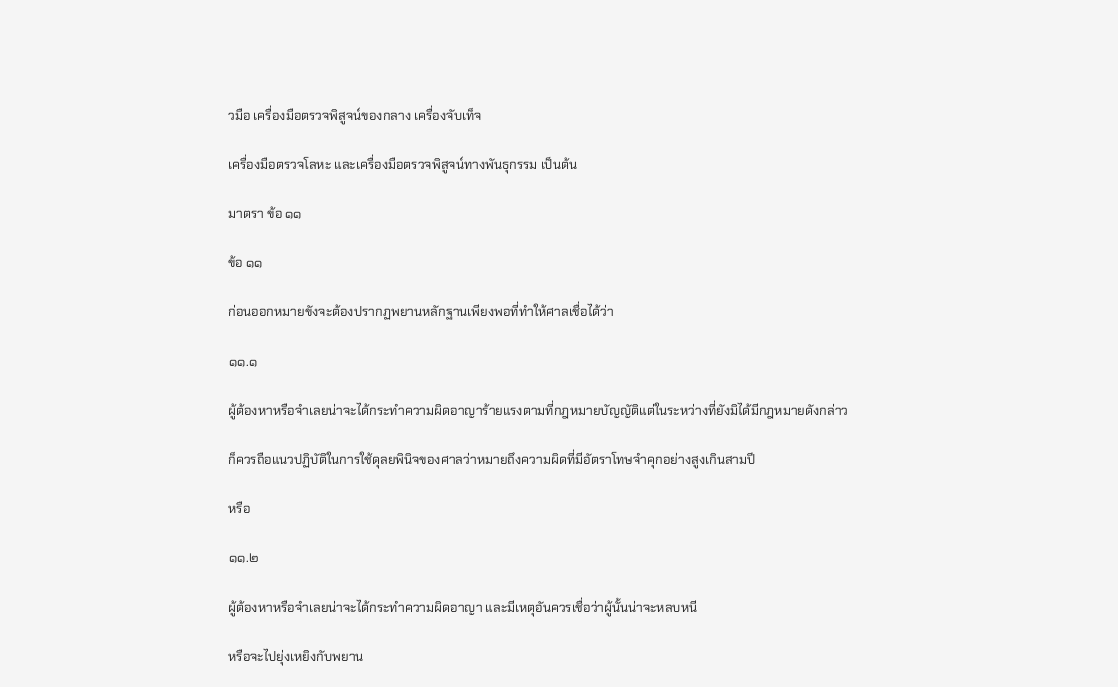วมือ เครื่องมือตรวจพิสูจน์ของกลาง เครื่องจับเท็จ

เครื่องมือตรวจโลหะ และเครื่องมือตรวจพิสูจน์ทางพันธุกรรม เป็นต้น

มาตรา ข้อ ๑๑

ข้อ ๑๑

ก่อนออกหมายขังจะต้องปรากฏพยานหลักฐานเพียงพอที่ทำให้ศาลเชื่อได้ว่า

๑๑.๑

ผู้ต้องหาหรือจำเลยน่าจะได้กระทำความผิดอาญาร้ายแรงตามที่กฎหมายบัญญัติแต่ในระหว่างที่ยังมิได้มีกฎหมายดังกล่าว

ก็ควรถือแนวปฏิบัติในการใช้ดุลยพินิจของศาลว่าหมายถึงความผิดที่มีอัตราโทษจำคุกอย่างสูงเกินสามปี

หรือ

๑๑.๒

ผู้ต้องหาหรือจำเลยน่าจะได้กระทำความผิดอาญา และมีเหตุอันควรเชื่อว่าผู้นั้นน่าจะหลบหนี

หรือจะไปยุ่งเหยิงกับพยาน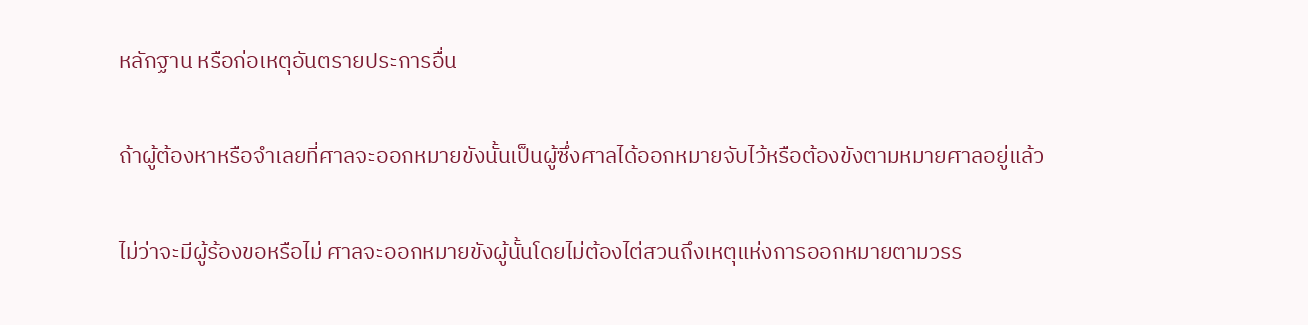หลักฐาน หรือก่อเหตุอันตรายประการอื่น

ถ้าผู้ต้องหาหรือจำเลยที่ศาลจะออกหมายขังนั้นเป็นผู้ซึ่งศาลได้ออกหมายจับไว้หรือต้องขังตามหมายศาลอยู่แล้ว

ไม่ว่าจะมีผู้ร้องขอหรือไม่ ศาลจะออกหมายขังผู้นั้นโดยไม่ต้องไต่สวนถึงเหตุแห่งการออกหมายตามวรร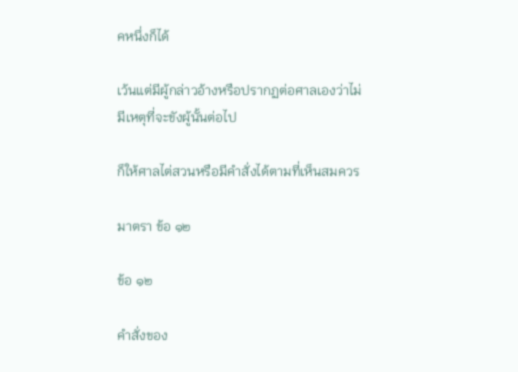คหนึ่งก็ได้

เว้นแต่มีผู้กล่าวอ้างหรือปรากฏต่อศาลเองว่าไม่มีเหตุที่จะขังผู้นั้นต่อไป

ก็ให้ศาลไต่สวนหรือมีคำสั่งได้ตามที่เห็นสมควร

มาตรา ข้อ ๑๒

ข้อ ๑๒

คำสั่งของ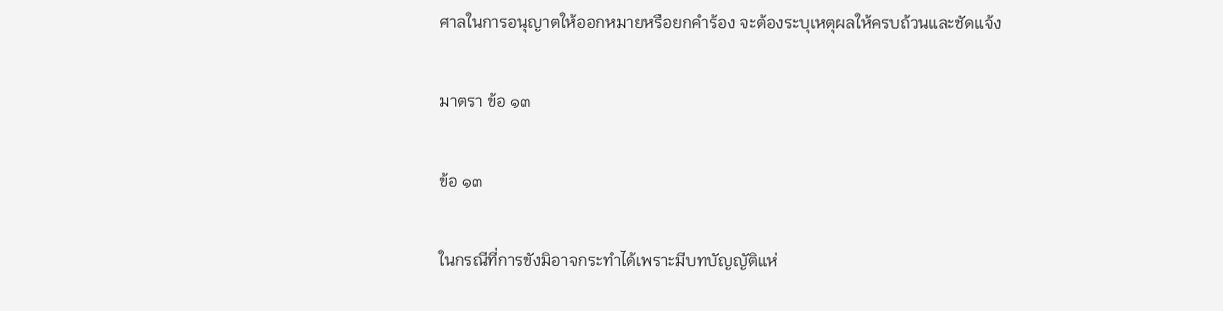ศาลในการอนุญาตให้ออกหมายหรือยกคำร้อง จะต้องระบุเหตุผลให้ครบถ้วนและชัดแจ้ง

มาตรา ข้อ ๑๓

ข้อ ๑๓

ในกรณีที่การขังมิอาจกระทำได้เพราะมีบทบัญญัติแห่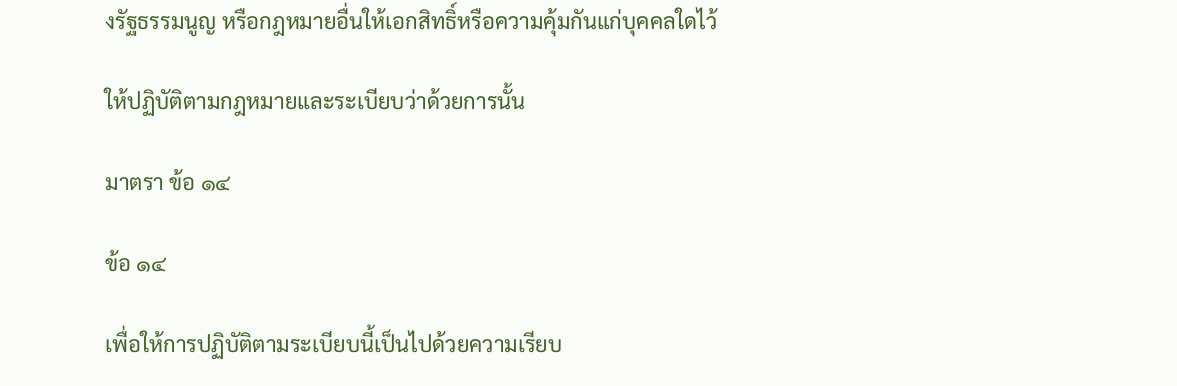งรัฐธรรมนูญ หรือกฎหมายอื่นให้เอกสิทธิ์หรือความคุ้มกันแก่บุคคลใดไว้

ให้ปฏิบัติตามกฎหมายและระเบียบว่าด้วยการนั้น

มาตรา ข้อ ๑๔

ข้อ ๑๔

เพื่อให้การปฏิบัติตามระเบียบนี้เป็นไปด้วยความเรียบ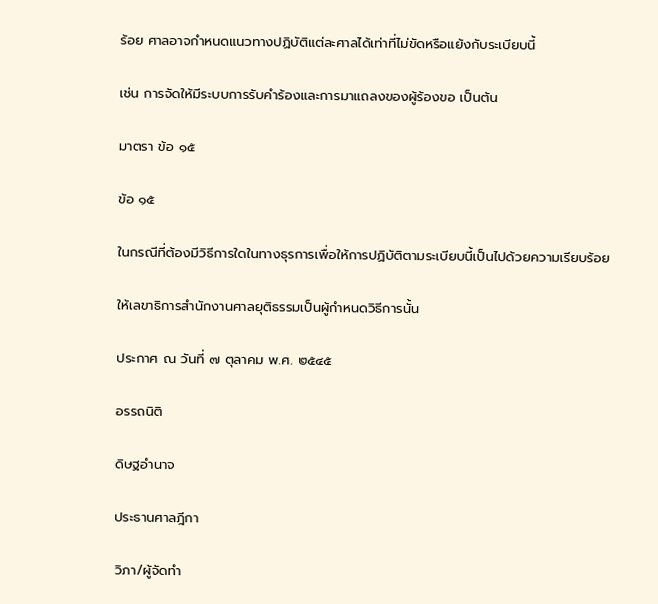ร้อย ศาลอาจกำหนดแนวทางปฏิบัติแต่ละศาลได้เท่าที่ไม่ขัดหรือแย้งกับระเบียบนี้

เช่น การจัดให้มีระบบการรับคำร้องและการมาแถลงของผู้ร้องขอ เป็นต้น

มาตรา ข้อ ๑๕

ข้อ ๑๕

ในกรณีที่ต้องมีวิธีการใดในทางธุรการเพื่อให้การปฏิบัติตามระเบียบนี้เป็นไปด้วยความเรียบร้อย

ให้เลขาธิการสำนักงานศาลยุติธรรมเป็นผู้กำหนดวิธีการนั้น

ประกาศ ณ วันที่ ๗ ตุลาคม พ.ศ. ๒๕๔๕

อรรถนิติ

ดิษฐอำนาจ

ประธานศาลฎีกา

วิภา/ผู้จัดทำ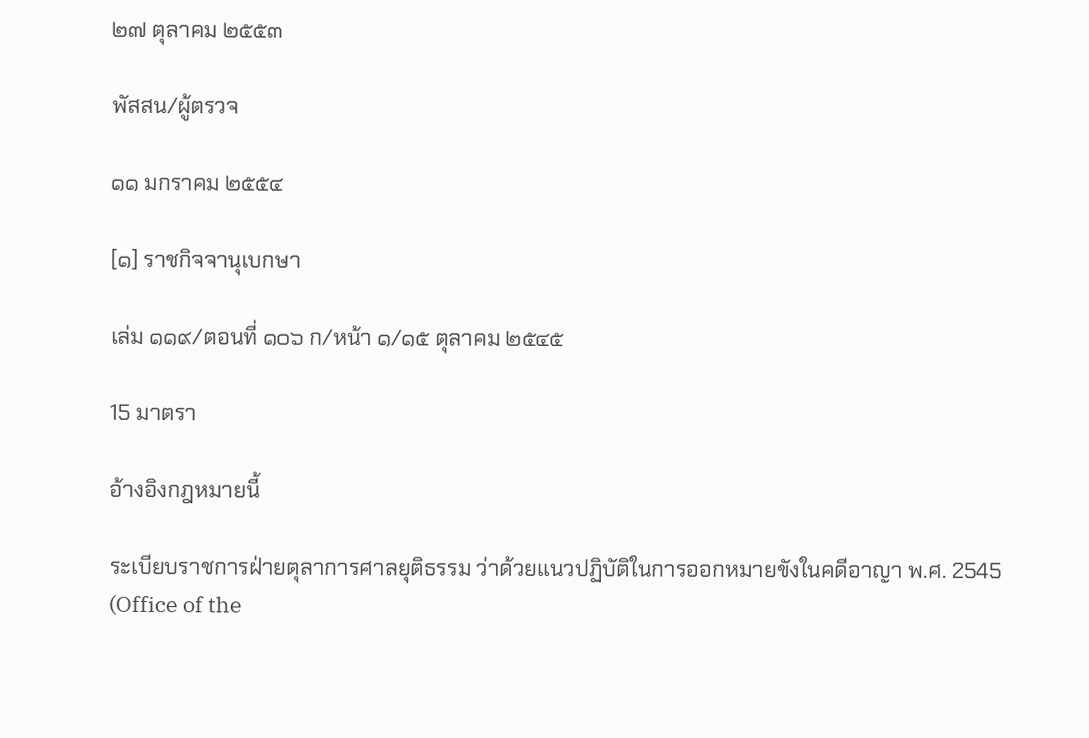๒๗ ตุลาคม ๒๕๕๓

พัสสน/ผู้ตรวจ

๑๑ มกราคม ๒๕๕๔

[๑] ราชกิจจานุเบกษา

เล่ม ๑๑๙/ตอนที่ ๑๐๖ ก/หน้า ๑/๑๕ ตุลาคม ๒๕๔๕

15 มาตรา

อ้างอิงกฎหมายนี้

ระเบียบราชการฝ่ายตุลาการศาลยุติธรรม ว่าด้วยแนวปฏิบัติในการออกหมายขังในคดีอาญา พ.ศ. 2545 (Office of the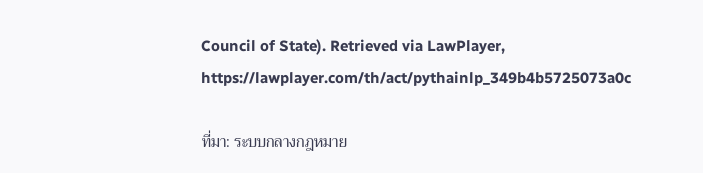Council of State). Retrieved via LawPlayer, https://lawplayer.com/th/act/pythainlp_349b4b5725073a0c

ที่มา: ระบบกลางกฎหมาย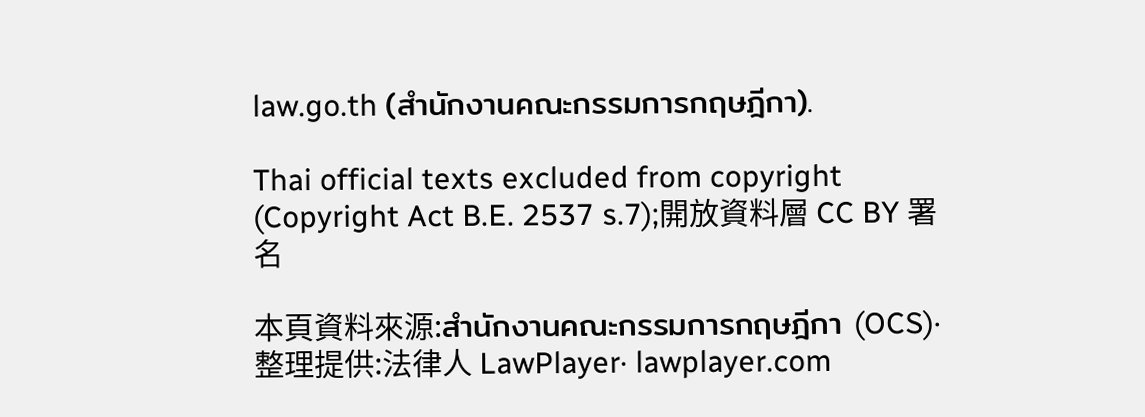law.go.th (สำนักงานคณะกรรมการกฤษฎีกา).

Thai official texts excluded from copyright (Copyright Act B.E. 2537 s.7);開放資料層 CC BY 署名

本頁資料來源:สำนักงานคณะกรรมการกฤษฎีกา (OCS)·整理提供:法律人 LawPlayer· lawplayer.com